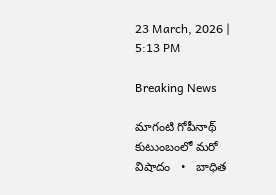23 March, 2026 | 5:13 PM

Breaking News

మాగంటి గోపీనాథ్‌ కుటుంబంలో మరో విషాదం   •   బాధిత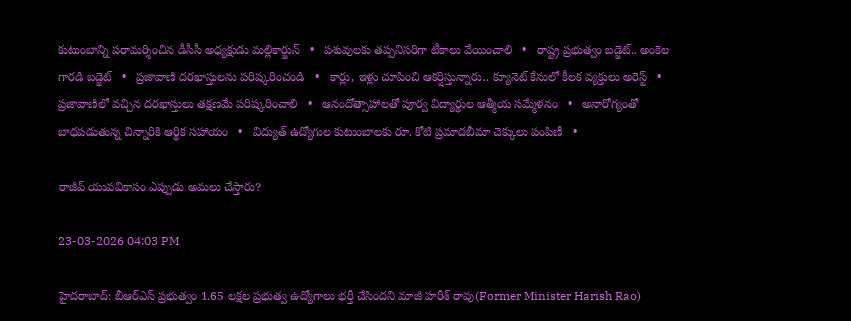కుటుంబాన్ని పరామర్శించిన డీసీసీ అధ్యక్షుడు మల్లికార్జున్   •   పశువులకు తప్పనిసరిగా టీకాలు వేయించాలి   •   రాష్ట్ర ప్రభుత్వం బడ్జెట్.. అంకెల గారడి బడ్జెట్   •   ప్రజావాణి దరఖాస్తులను పరిష్కరించండి   •   కార్లు, ఇళ్లు చూపించి ఆకర్షిస్తున్నారు.. క్యూనెట్ కేసులో కీలక వ్యక్తులు అరెస్ట్   •   ప్రజావాణిలో వచ్చిన దరఖాస్తులు తక్షణమే పరిష్కరించాలి   •   ఆనందోత్సాహాలతో పూర్వ విద్యార్థుల ఆత్మీయ సమ్మేళనం   •   అనారోగ్యంతో బాధపడుతున్న చిన్నారికి ఆర్థిక సహాయం   •   విద్యుత్ ఉద్యోగుల కుటుంబాలకు రూ. కోటి ప్రమాదబీమా చెక్కులు పంపిణీ   •

రాజీవ్ యువవికాసం ఎప్పుడు అమలు చేస్తారు?

23-03-2026 04:03 PM

హైదరాబాద్: బీఆర్ఎస్ ప్రభుత్వం 1.65 లక్షల ప్రభుత్వ ఉద్యోగాలు భర్తీ చేసిందని మాజీ హరీశ్ రావు(Former Minister Harish Rao)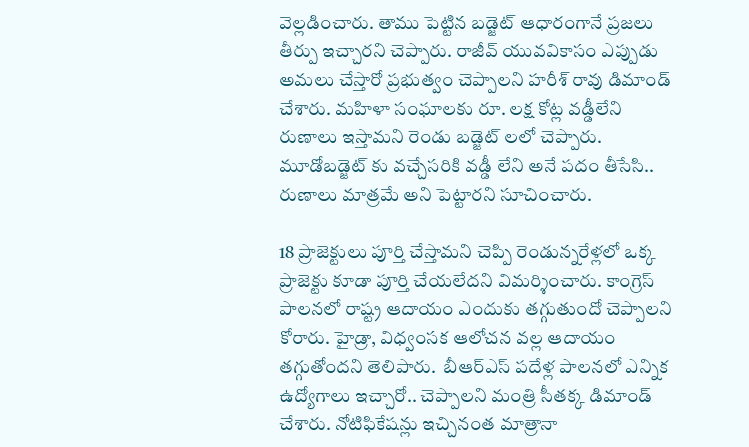వెల్లడించారు. తాము పెట్టిన బడ్జెట్ ఆధారంగానే ప్రజలు తీర్పు ఇచ్చారని చెప్పారు. రాజీవ్ యువవికాసం ఎప్పుడు అమలు చేస్తారో ప్రభుత్వం చెప్పాలని హరీశ్ రావు డిమాండ్ చేశారు. మహిళా సంఘాలకు రూ. లక్ష కోట్ల వడ్డీలేని రుణాలు ఇస్తామని రెండు బడ్జెట్ లలో చెప్పారు. మూడోబడ్జెట్ కు వచ్చేసరికి వడ్డీ లేని అనే పదం తీసేసి.. రుణాలు మాత్రమే అని పెట్టారని సూచించారు.

18 ప్రాజెక్టులు పూర్తి చేస్తామని చెప్పి రెండున్నరేళ్లలో ఒక్క ప్రాజెక్టు కూడా పూర్తి చేయలేదని విమర్శించారు. కాంగ్రెస్ పాలనలో రాష్ట్ర ఆదాయం ఎందుకు తగ్గుతుందో చెప్పాలని కోరారు. హైడ్రా, విధ్వంసక ఆలోచన వల్ల ఆదాయం తగ్గుతోందని తెలిపారు.  బీఆర్ఎస్ పదేళ్ల పాలనలో ఎన్నిక ఉద్యోగాలు ఇచ్చారో.. చెప్పాలని మంత్రి సీతక్క డిమాండ్ చేశారు. నోటిఫికేషన్లు ఇచ్చినంత మాత్రానా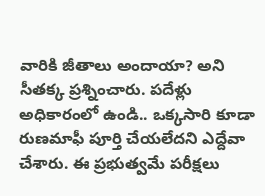వారికి జీతాలు అందాయా? అని సీతక్క ప్రశ్నించారు. పదేళ్లు అధికారంలో ఉండి.. ఒక్కసారి కూడా రుణమాఫీ పూర్తి చేయలేదని ఎద్దేవా చేశారు. ఈ ప్రభుత్వమే పరీక్షలు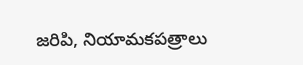జరిపి, నియామకపత్రాలు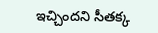ఇచ్చిందని సీతక్క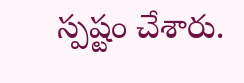స్పష్టం చేశారు.